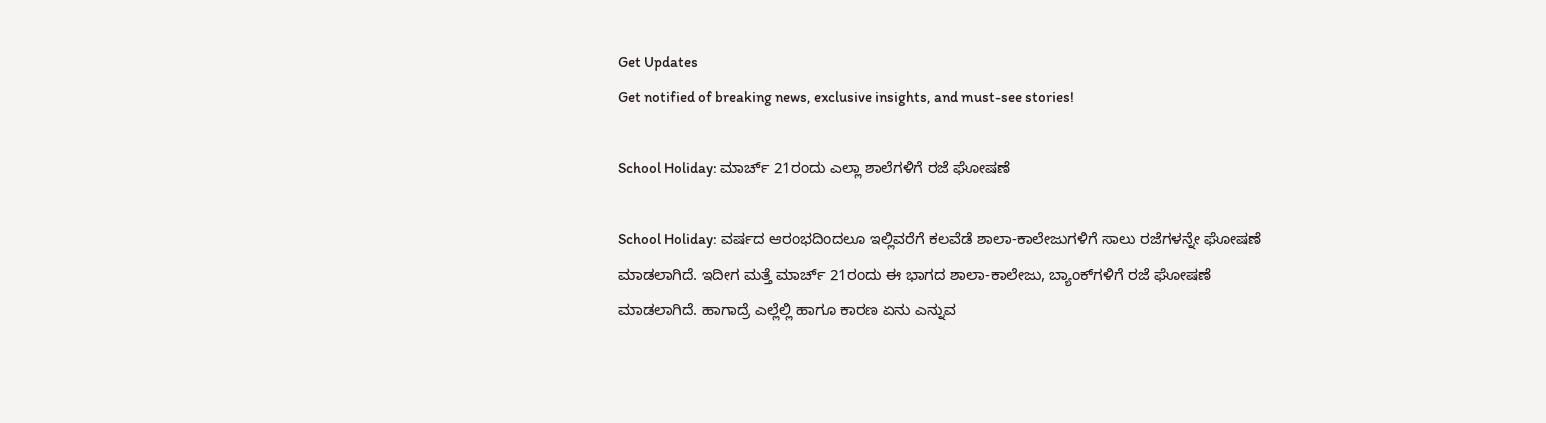Get Updates
Get notified of breaking news, exclusive insights, and must-see stories!

School Holiday: ಮಾರ್ಚ್‌ 21ರಂದು ಎಲ್ಲಾ ಶಾಲೆಗಳಿಗೆ ರಜೆ ಘೋಷಣೆ

School Holiday: ವರ್ಷದ ಆರಂಭದಿಂದಲೂ ಇಲ್ಲಿವರೆಗೆ ಕಲವೆಡೆ ಶಾಲಾ-ಕಾಲೇಜುಗಳಿಗೆ ಸಾಲು ರಜೆಗಳನ್ನೇ ಘೋಷಣೆ ಮಾಡಲಾಗಿದೆ. ಇದೀಗ ಮತ್ತೆ ಮಾರ್ಚ್‌ 21ರಂದು ಈ ಭಾಗದ ಶಾಲಾ-ಕಾಲೇಜು, ಬ್ಯಾಂಕ್‌ಗಳಿಗೆ ರಜೆ ಘೋಷಣೆ ಮಾಡಲಾಗಿದೆ. ಹಾಗಾದ್ರೆ ಎಲ್ಲೆಲ್ಲಿ ಹಾಗೂ ಕಾರಣ ಏನು ಎನ್ನುವ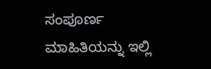ಸಂಪೂರ್ಣ ಮಾಹಿತಿಯನ್ನು ಇಲ್ಲಿ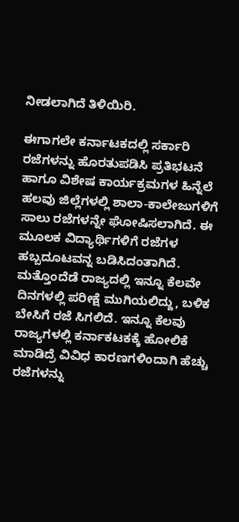ನೀಡಲಾಗಿದೆ ತಿಳಿಯಿರಿ.

ಈಗಾಗಲೇ ಕರ್ನಾಟಕದಲ್ಲಿ ಸರ್ಕಾರಿ ರಜೆಗಳನ್ನು ಹೊರತುಪಡಿಸಿ ಪ್ರತಿಭಟನೆ ಹಾಗೂ ವಿಶೇಷ ಕಾರ್ಯಕ್ರಮಗಳ ಹಿನ್ನೆಲೆ ಹಲವು ಜಿಲ್ಲೆಗಳಲ್ಲಿ ಶಾಲಾ-ಕಾಲೇಜುಗಳಿಗೆ ಸಾಲು ರಜೆಗಳನ್ನೇ ಘೋಷಿಸಲಾಗಿದೆ. ಈ ಮೂಲಕ ವಿದ್ಯಾರ್ಥಿಗಳಿಗೆ ರಜೆಗಳ ಹಬ್ಬದೂಟವನ್ನ ಬಡಿಸಿದಂತಾಗಿದೆ. ಮತ್ತೊಂದೆಡೆ ರಾಜ್ಯದಲ್ಲಿ ಇನ್ನೂ ಕೆಲವೇ ದಿನಗಳಲ್ಲಿ ಪರೀಕ್ಷೆ ಮುಗಿಯಲಿದ್ದು, ಬಳಿಕ ಬೇಸಿಗೆ ರಜೆ ಸಿಗಲಿದೆ. ಇನ್ನೂ ಕೆಲವು ರಾಜ್ಯಗಳಲ್ಲಿ ಕರ್ನಾಕಟಕಕ್ಕೆ ಹೋಲಿಕೆ ಮಾಡಿದ್ರೆ ವಿವಿಧ ಕಾರಣಗಳಿಂದಾಗಿ ಹೆಚ್ಚು ರಜೆಗಳನ್ನು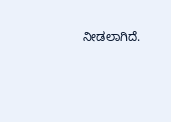ನೀಡಲಾಗಿದೆ.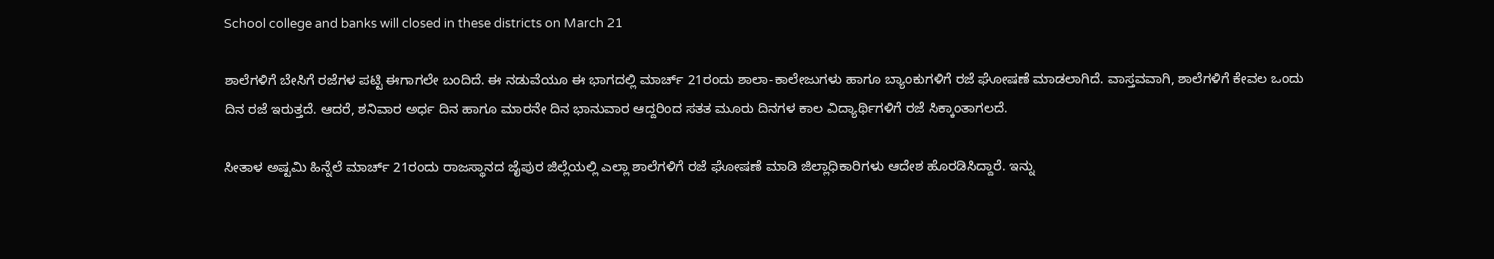School college and banks will closed in these districts on March 21

ಶಾಲೆಗಳಿಗೆ ಬೇಸಿಗೆ ರಜೆಗಳ ಪಟ್ಟಿ ಈಗಾಗಲೇ ಬಂದಿದೆ. ಈ ನಡುವೆಯೂ ಈ ಭಾಗದಲ್ಲಿ ಮಾರ್ಚ್ 21ರಂದು ಶಾಲಾ-ಕಾಲೇಜುಗಳು ಹಾಗೂ ಬ್ಯಾಂಕುಗಳಿಗೆ ರಜೆ ಘೋಷಣೆ ಮಾಡಲಾಗಿದೆ. ವಾಸ್ತವವಾಗಿ, ಶಾಲೆಗಳಿಗೆ ಕೇವಲ ಒಂದು ದಿನ ರಜೆ ಇರುತ್ತದೆ. ಆದರೆ, ಶನಿವಾರ ಅರ್ಧ ದಿನ ಹಾಗೂ ಮಾರನೇ ದಿನ ಭಾನುವಾರ ಆದ್ದರಿಂದ ಸತತ ಮೂರು ದಿನಗಳ ಕಾಲ ವಿದ್ಯಾರ್ಥಿಗಳಿಗೆ ರಜೆ ಸಿಕ್ಕಾಂತಾಗಲದೆ.

ಸೀತಾಳ ಅಷ್ಟಮಿ ಹಿನ್ನೆಲೆ ಮಾರ್ಚ್ 21ರಂದು ರಾಜಸ್ಥಾನದ ಜೈಪುರ ಜಿಲ್ಲೆಯಲ್ಲಿ ಎಲ್ಲಾ ಶಾಲೆಗಳಿಗೆ ರಜೆ ಘೋಷಣೆ ಮಾಡಿ ಜಿಲ್ಲಾಧಿಕಾರಿಗಳು ಆದೇಶ ಹೊರಡಿಸಿದ್ದಾರೆ. ಇನ್ನು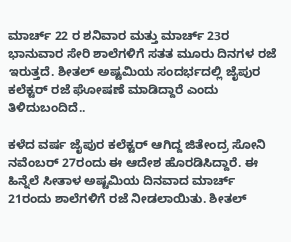ಮಾರ್ಚ್ 22 ರ ಶನಿವಾರ ಮತ್ತು ಮಾರ್ಚ್ 23ರ ಭಾನುವಾರ ಸೇರಿ ಶಾಲೆಗಳಿಗೆ ಸತತ ಮೂರು ದಿನಗಳ ರಜೆ ಇರುತ್ತದೆ. ಶೀತಲ್ ಅಷ್ಟಮಿಯ ಸಂದರ್ಭದಲ್ಲಿ ಜೈಪುರ ಕಲೆಕ್ಟರ್ ರಜೆ ಘೋಷಣೆ ಮಾಡಿದ್ದಾರೆ ಎಂದು ತಿಳಿದುಬಂದಿದೆ..

ಕಳೆದ ವರ್ಷ ಜೈಪುರ ಕಲೆಕ್ಟರ್ ಆಗಿದ್ದ ಜಿತೇಂದ್ರ ಸೋನಿ ನವೆಂಬರ್ 27ರಂದು ಈ ಆದೇಶ ಹೊರಡಿಸಿದ್ದಾರೆ. ಈ ಹಿನ್ನೆಲೆ ಸೀತಾಳ ಅಷ್ಟಮಿಯ ದಿನವಾದ ಮಾರ್ಚ್ 21ರಂದು ಶಾಲೆಗಳಿಗೆ ರಜೆ ನೀಡಲಾಯಿತು. ಶೀತಲ್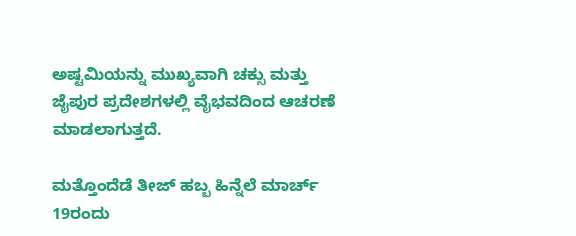ಅಷ್ಟಮಿಯನ್ನು ಮುಖ್ಯವಾಗಿ ಚಕ್ಸು ಮತ್ತು ಜೈಪುರ ಪ್ರದೇಶಗಳಲ್ಲಿ ವೈಭವದಿಂದ ಆಚರಣೆ ಮಾಡಲಾಗುತ್ತದೆ.

ಮತ್ತೊಂದೆಡೆ ತೀಜ್‌ ಹಬ್ಬ ಹಿನ್ನೆಲೆ ಮಾರ್ಚ್ 19ರಂದು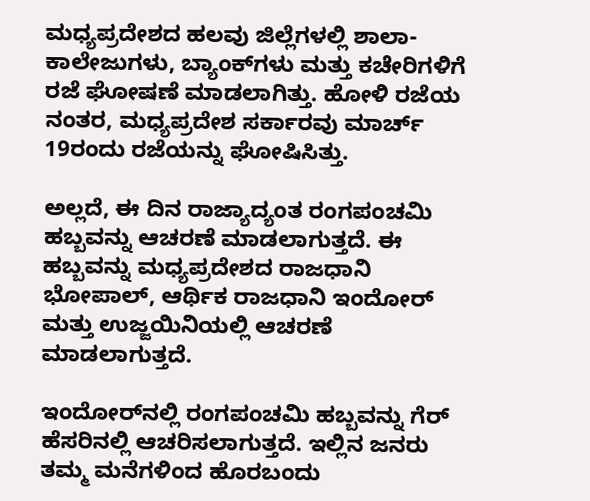ಮಧ್ಯಪ್ರದೇಶದ ಹಲವು ಜಿಲ್ಲೆಗಳಲ್ಲಿ ಶಾಲಾ-ಕಾಲೇಜುಗಳು, ಬ್ಯಾಂಕ್‌ಗಳು ಮತ್ತು ಕಚೇರಿಗಳಿಗೆ ರಜೆ ಘೋಷಣೆ ಮಾಡಲಾಗಿತ್ತು. ಹೋಳಿ ರಜೆಯ ನಂತರ, ಮಧ್ಯಪ್ರದೇಶ ಸರ್ಕಾರವು ಮಾರ್ಚ್ 19ರಂದು ರಜೆಯನ್ನು ಘೋಷಿಸಿತ್ತು.

ಅಲ್ಲದೆ, ಈ ದಿನ ರಾಜ್ಯಾದ್ಯಂತ ರಂಗಪಂಚಮಿ ಹಬ್ಬವನ್ನು ಆಚರಣೆ ಮಾಡಲಾಗುತ್ತದೆ. ಈ ಹಬ್ಬವನ್ನು ಮಧ್ಯಪ್ರದೇಶದ ರಾಜಧಾನಿ ಭೋಪಾಲ್, ಆರ್ಥಿಕ ರಾಜಧಾನಿ ಇಂದೋರ್ ಮತ್ತು ಉಜ್ಜಯಿನಿಯಲ್ಲಿ ಆಚರಣೆ ಮಾಡಲಾಗುತ್ತದೆ.

ಇಂದೋರ್‌ನಲ್ಲಿ ರಂಗಪಂಚಮಿ ಹಬ್ಬವನ್ನು ಗೆರ್ ಹೆಸರಿನಲ್ಲಿ ಆಚರಿಸಲಾಗುತ್ತದೆ. ಇಲ್ಲಿನ ಜನರು ತಮ್ಮ ಮನೆಗಳಿಂದ ಹೊರಬಂದು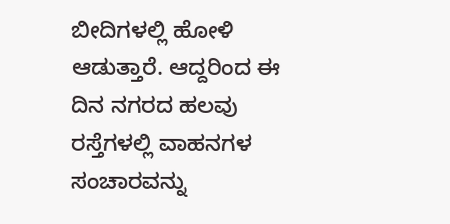ಬೀದಿಗಳಲ್ಲಿ ಹೋಳಿ ಆಡುತ್ತಾರೆ. ಆದ್ದರಿಂದ ಈ ದಿನ ನಗರದ ಹಲವು ರಸ್ತೆಗಳಲ್ಲಿ ವಾಹನಗಳ ಸಂಚಾರವನ್ನು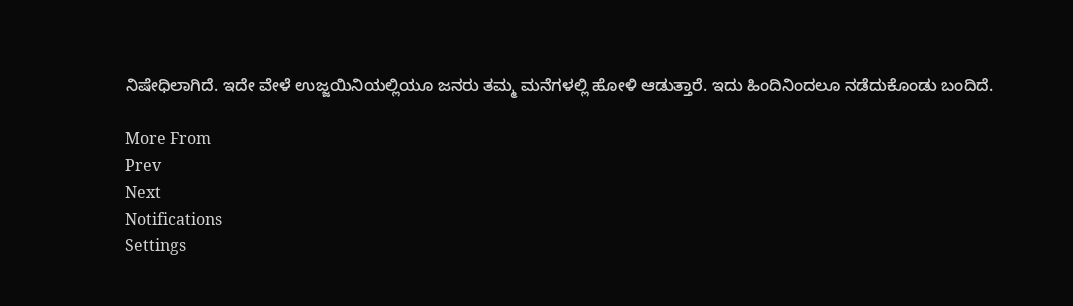ನಿಷೇಧಿಲಾಗಿದೆ. ಇದೇ ವೇಳೆ ಉಜ್ಜಯಿನಿಯಲ್ಲಿಯೂ ಜನರು ತಮ್ಮ ಮನೆಗಳಲ್ಲಿ ಹೋಳಿ ಆಡುತ್ತಾರೆ. ಇದು ಹಿಂದಿನಿಂದಲೂ ನಡೆದುಕೊಂಡು ಬಂದಿದೆ.

More From
Prev
Next
Notifications
Settings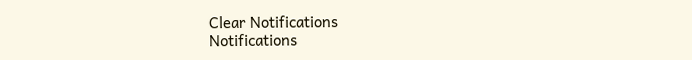Clear Notifications
Notifications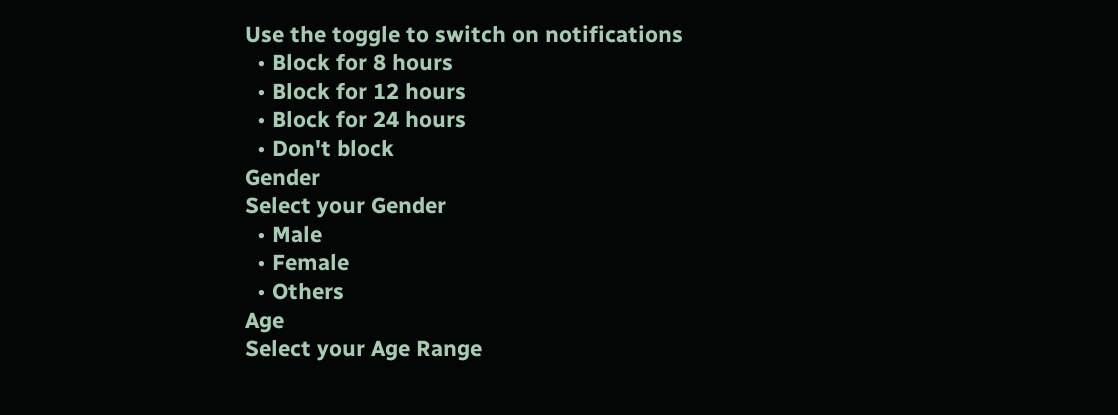Use the toggle to switch on notifications
  • Block for 8 hours
  • Block for 12 hours
  • Block for 24 hours
  • Don't block
Gender
Select your Gender
  • Male
  • Female
  • Others
Age
Select your Age Range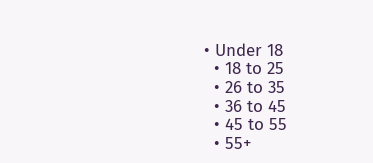• Under 18
  • 18 to 25
  • 26 to 35
  • 36 to 45
  • 45 to 55
  • 55+